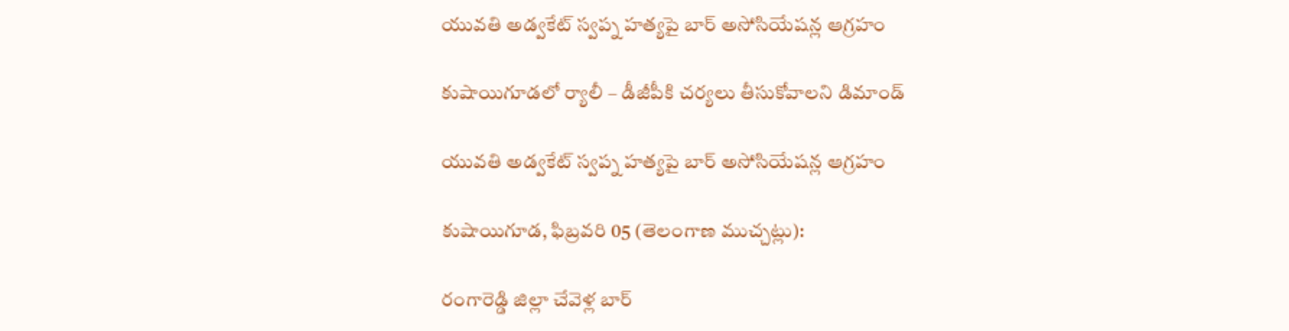యువతి అడ్వకేట్ స్వప్న హత్యపై బార్ అసోసియేషన్ల ఆగ్రహం

కుషాయిగూడలో ర్యాలీ – డీజీపీకి చర్యలు తీసుకోవాలని డిమాండ్

యువతి అడ్వకేట్ స్వప్న హత్యపై బార్ అసోసియేషన్ల ఆగ్రహం

కుషాయిగూడ, ఫిబ్రవరి 05 (తెలంగాణ ముచ్చట్లు):

రంగారెడ్డి జిల్లా చేవెళ్ల బార్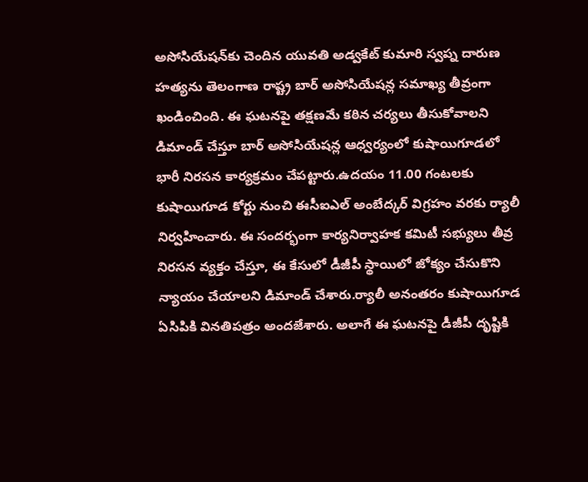అసోసియేషన్‌కు చెందిన యువతి అడ్వకేట్ కుమారి స్వప్న దారుణ హత్యను తెలంగాణ రాష్ట్ర బార్ అసోసియేషన్ల సమాఖ్య తీవ్రంగా ఖండించింది. ఈ ఘటనపై తక్షణమే కఠిన చర్యలు తీసుకోవాలని డిమాండ్ చేస్తూ బార్ అసోసియేషన్ల ఆధ్వర్యంలో కుషాయిగూడలో భారీ నిరసన కార్యక్రమం చేపట్టారు.ఉదయం 11.00 గంటలకు కుషాయిగూడ కోర్టు నుంచి ఈసీఐఎల్ అంబేద్కర్ విగ్రహం వరకు ర్యాలీ నిర్వహించారు. ఈ సందర్భంగా కార్యనిర్వాహక కమిటీ సభ్యులు తీవ్ర నిరసన వ్యక్తం చేస్తూ, ఈ కేసులో డీజీపీ స్థాయిలో జోక్యం చేసుకొని న్యాయం చేయాలని డిమాండ్ చేశారు.ర్యాలీ అనంతరం కుషాయిగూడ ఏసిపికి వినతిపత్రం అందజేశారు. అలాగే ఈ ఘటనపై డీజీపీ దృష్టికి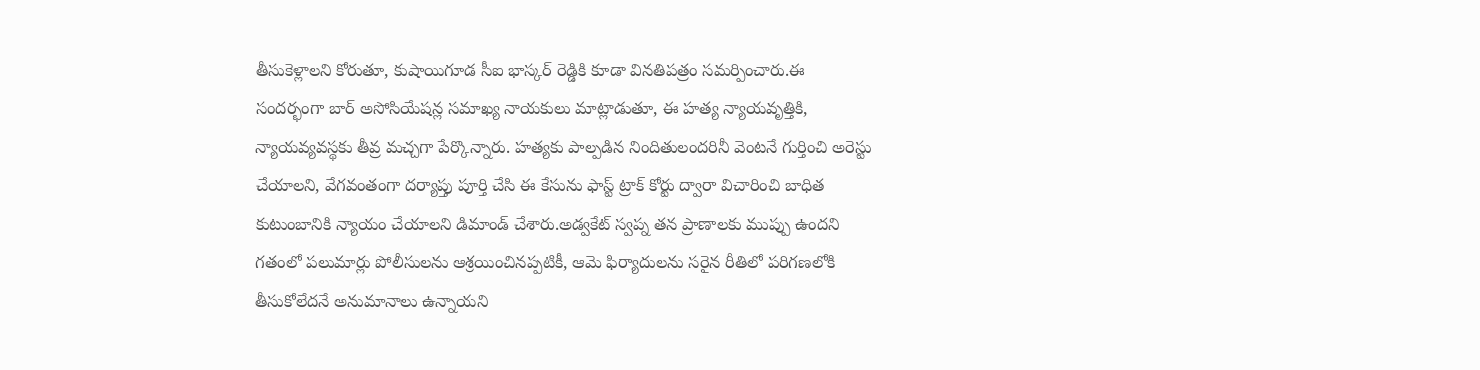తీసుకెళ్లాలని కోరుతూ, కుషాయిగూడ సీఐ భాస్కర్ రెడ్డికి కూడా వినతిపత్రం సమర్పించారు.ఈ సందర్భంగా బార్ అసోసియేషన్ల సమాఖ్య నాయకులు మాట్లాడుతూ, ఈ హత్య న్యాయవృత్తికి, న్యాయవ్యవస్థకు తీవ్ర మచ్చగా పేర్కొన్నారు. హత్యకు పాల్పడిన నిందితులందరినీ వెంటనే గుర్తించి అరెస్టు చేయాలని, వేగవంతంగా దర్యాప్తు పూర్తి చేసి ఈ కేసును ఫాస్ట్ ట్రాక్ కోర్టు ద్వారా విచారించి బాధిత కుటుంబానికి న్యాయం చేయాలని డిమాండ్ చేశారు.అడ్వకేట్ స్వప్న తన ప్రాణాలకు ముప్పు ఉందని గతంలో పలుమార్లు పోలీసులను ఆశ్రయించినప్పటికీ, ఆమె ఫిర్యాదులను సరైన రీతిలో పరిగణలోకి తీసుకోలేదనే అనుమానాలు ఉన్నాయని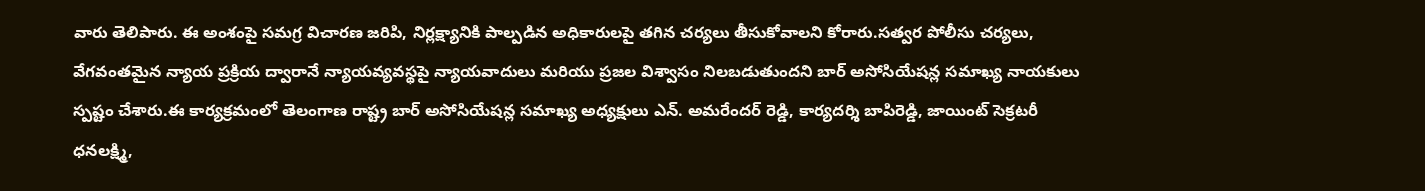వారు తెలిపారు. ఈ అంశంపై సమగ్ర విచారణ జరిపి, నిర్లక్ష్యానికి పాల్పడిన అధికారులపై తగిన చర్యలు తీసుకోవాలని కోరారు.సత్వర పోలీసు చర్యలు, వేగవంతమైన న్యాయ ప్రక్రియ ద్వారానే న్యాయవ్యవస్థపై న్యాయవాదులు మరియు ప్రజల విశ్వాసం నిలబడుతుందని బార్ అసోసియేషన్ల సమాఖ్య నాయకులు స్పష్టం చేశారు.ఈ కార్యక్రమంలో తెలంగాణ రాష్ట్ర బార్ అసోసియేషన్ల సమాఖ్య అధ్యక్షులు ఎన్. అమరేందర్ రెడ్డి, కార్యదర్శి బాపిరెడ్డి, జాయింట్ సెక్రటరీ ధనలక్ష్మి,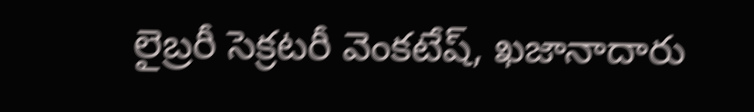లైబ్రరీ సెక్రటరీ వెంకటేష్, ఖజానాదారు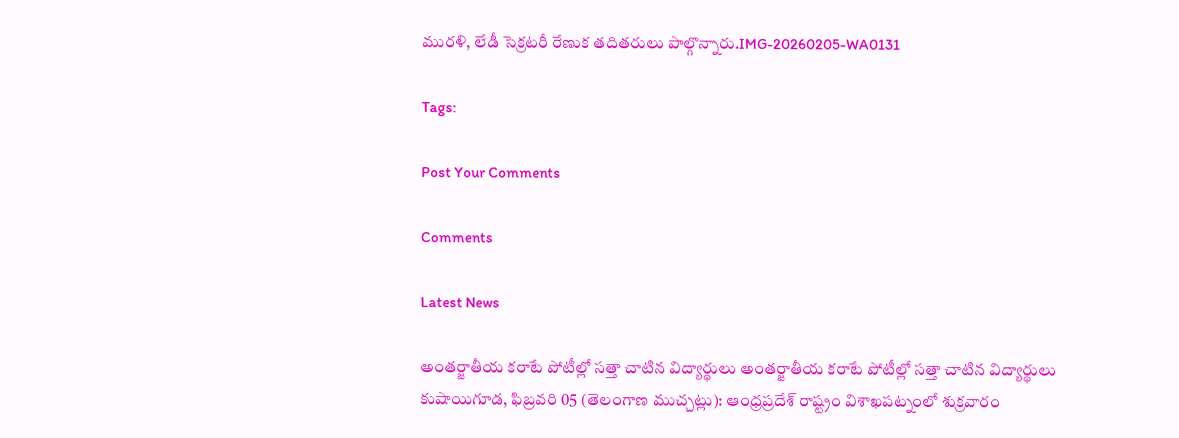మురళి, లేడీ సెక్రటరీ రేణుక తదితరులు పాల్గొన్నారు.IMG-20260205-WA0131

Tags:

Post Your Comments

Comments

Latest News

అంతర్జాతీయ కరాటే పోటీల్లో సత్తా చాటిన విద్యార్థులు అంతర్జాతీయ కరాటే పోటీల్లో సత్తా చాటిన విద్యార్థులు
కుషాయిగూడ, ఫిబ్రవరి 05 (తెలంగాణ ముచ్చట్లు): ఆంధ్రప్రదేశ్ రాష్ట్రం విశాఖపట్నంలో శుక్రవారం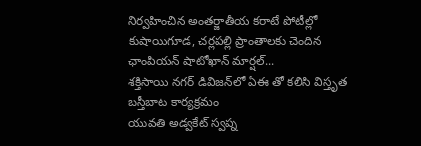నిర్వహించిన అంతర్జాతీయ కరాటే పోటీల్లో కుషాయిగూడ, చర్లపల్లి ప్రాంతాలకు చెందిన ఛాంపియన్ షాటోఖాన్ మార్షల్...
శక్తిసాయి నగర్ డివిజన్‌లో ఏఈ తో కలిసి విస్తృత బస్తీబాట కార్యక్రమం
యువతి అడ్వకేట్ స్వప్న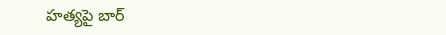హత్యపై బార్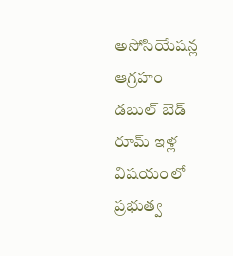అసోసియేషన్ల ఆగ్రహం
డబుల్ బెడ్ రూమ్ ఇళ్ల విషయంలో ప్రభుత్వ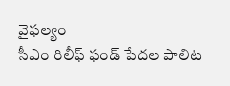వైఫల్యం
సీఎం రిలీఫ్ ఫండ్ పేదల పాలిట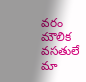వరం
మౌలిక వసతులే మా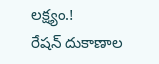లక్ష్యం.!
రేషన్ దుకాణాల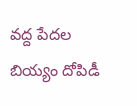వద్ద పేదల బియ్యం దోపిడీ